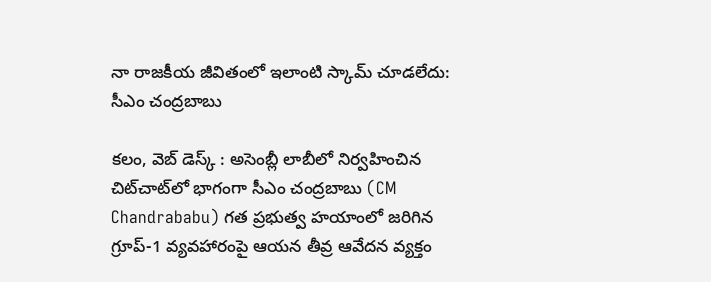నా రాజకీయ జీవితంలో ఇలాంటి స్కామ్‌ చూడలేదు: సీఎం చంద్రబాబు

కలం, వెబ్ డెస్క్ : అసెంబ్లీ లాబీలో నిర్వహించిన చిట్‌చాట్‌లో భాగంగా సీఎం చంద్రబాబు (CM Chandrababu) గత ప్రభుత్వ హయాంలో జరిగిన గ్రూప్-1 వ్యవహారంపై ఆయన తీవ్ర ఆవేదన వ్యక్తం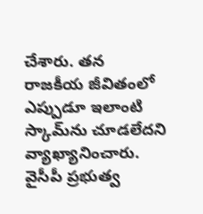చేశారు. తన రాజకీయ జీవితంలో ఎప్పుడూ ఇలాంటి స్కామ్‌ను చూడలేదని వ్యాఖ్యానించారు. వైసీపీ ప్రభుత్వ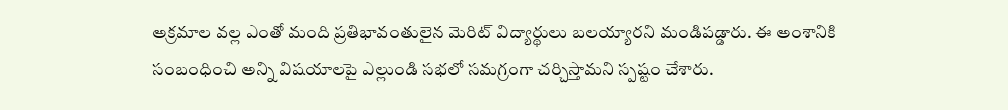అక్రమాల వల్ల ఎంతో మంది ప్రతిభావంతులైన మెరిట్ విద్యార్థులు బలయ్యారని మండిపడ్డారు. ఈ అంశానికి సంబంధించి అన్ని విషయాలపై ఎల్లుండి సభలో సమగ్రంగా చర్చిస్తామని స్పష్టం చేశారు.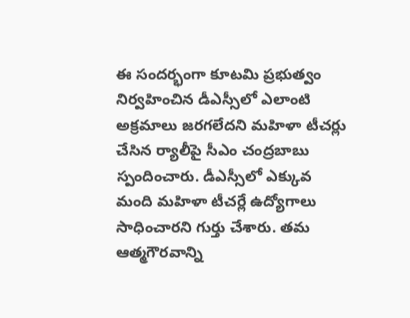ఈ సందర్భంగా కూటమి ప్రభుత్వం నిర్వహించిన డీఎస్సీలో ఎలాంటి అక్రమాలు జరగలేదని మహిళా టీచర్లు చేసిన ర్యాలీపై సీఎం చంద్రబాబు స్పందించారు. డీఎస్సీలో ఎక్కువ మంది మహిళా టీచర్లే ఉద్యోగాలు సాధించారని గుర్తు చేశారు. తమ ఆత్మగౌరవాన్ని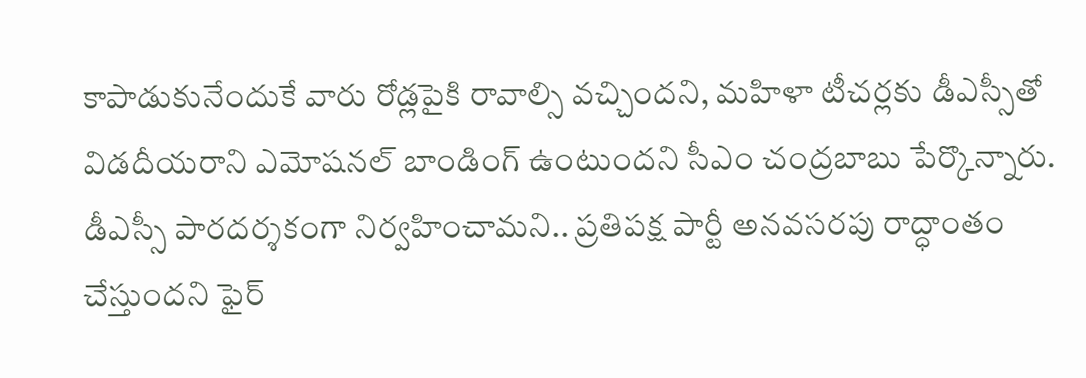కాపాడుకునేందుకే వారు రోడ్లపైకి రావాల్సి వచ్చిందని, మహిళా టీచర్లకు డీఎస్సీతో విడదీయరాని ఎమోషనల్ బాండింగ్ ఉంటుందని సీఎం చంద్రబాబు పేర్కొన్నారు. డీఎస్సీ పారదర్శకంగా నిర్వహించామని.. ప్రతిపక్ష పార్టీ అనవసరపు రాద్ధాంతం చేస్తుందని ఫైర్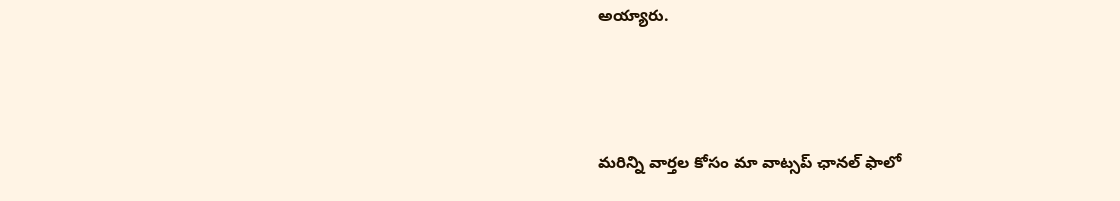అయ్యారు.



మ‌రిన్ని వార్త‌ల కోసం మా వాట్స‌ప్ ఛాన‌ల్ ఫాలో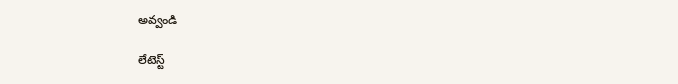అవ్వండి

లేటెస్ట్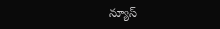న్యూస్‌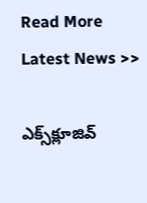Read More Latest News >>

ఎక్స్‌క్లూజివ్‌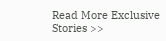Read More Exclusive Stories >>